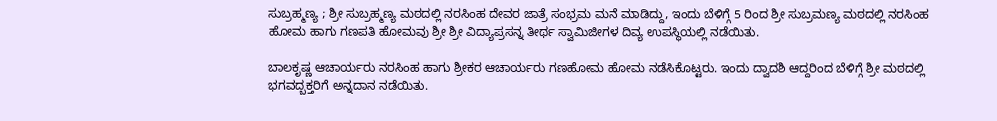ಸುಬ್ರಹ್ಮಣ್ಯ ; ಶ್ರೀ ಸುಬ್ರಹ್ಮಣ್ಯ ಮಠದಲ್ಲಿ ನರಸಿಂಹ ದೇವರ ಜಾತ್ರೆ ಸಂಭ್ರಮ ಮನೆ ಮಾಡಿದ್ದು, ಇಂದು ಬೆಳಿಗ್ಗೆ 5 ರಿಂದ ಶ್ರೀ ಸುಬ್ರಮಣ್ಯ ಮಠದಲ್ಲಿ ನರಸಿಂಹ ಹೋಮ ಹಾಗು ಗಣಪತಿ ಹೋಮವು ಶ್ರೀ ಶ್ರೀ ವಿದ್ಯಾಪ್ರಸನ್ನ ತೀರ್ಥ ಸ್ವಾಮಿಜೀಗಳ ದಿವ್ಯ ಉಪಸ್ಥಿಯಲ್ಲಿ ನಡೆಯಿತು.

ಬಾಲಕೃಷ್ಣ ಆಚಾರ್ಯರು ನರಸಿಂಹ ಹಾಗು ಶ್ರೀಕರ ಆಚಾರ್ಯರು ಗಣಹೋಮ ಹೋಮ ನಡೆಸಿಕೊಟ್ಟರು. ಇಂದು ದ್ವಾದಶಿ ಆದ್ದರಿಂದ ಬೆಳಿಗ್ಗೆ ಶ್ರೀ ಮಠದಲ್ಲಿ ಭಗವದ್ಬಕ್ತರಿಗೆ ಅನ್ನದಾನ ನಡೆಯಿತು.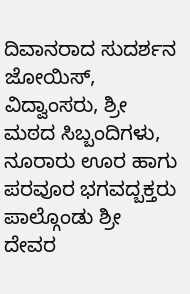ದಿವಾನರಾದ ಸುದರ್ಶನ ಜೋಯಿಸ್, ವಿದ್ವಾಂಸರು, ಶ್ರೀ ಮಠದ ಸಿಬ್ಬಂದಿಗಳು, ನೂರಾರು ಊರ ಹಾಗು ಪರವೂರ ಭಗವದ್ಬಕ್ತರು ಪಾಲ್ಗೊಂಡು ಶ್ರೀ ದೇವರ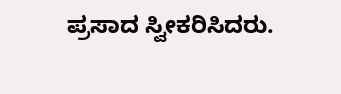ಪ್ರಸಾದ ಸ್ವೀಕರಿಸಿದರು.